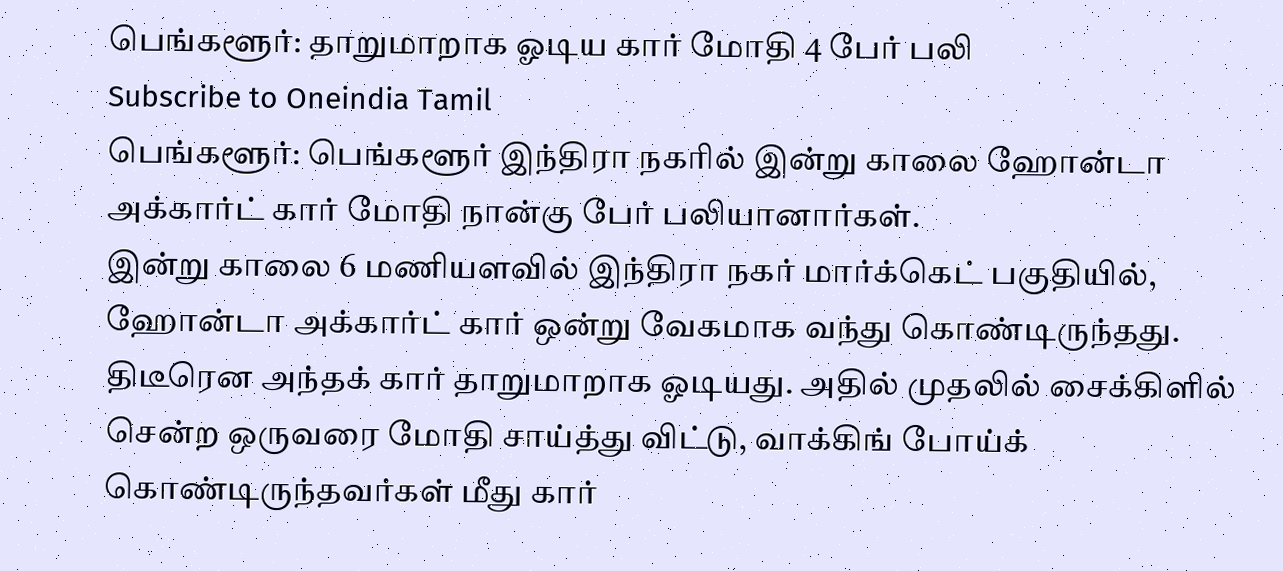பெங்களூர்: தாறுமாறாக ஓடிய கார் மோதி 4 பேர் பலி
Subscribe to Oneindia Tamil
பெங்களூர்: பெங்களூர் இந்திரா நகரில் இன்று காலை ஹோன்டா அக்கார்ட் கார் மோதி நான்கு பேர் பலியானார்கள்.
இன்று காலை 6 மணியளவில் இந்திரா நகர் மார்க்கெட் பகுதியில், ஹோன்டா அக்கார்ட் கார் ஒன்று வேகமாக வந்து கொண்டிருந்தது.
திடீரென அந்தக் கார் தாறுமாறாக ஓடியது. அதில் முதலில் சைக்கிளில் சென்ற ஒருவரை மோதி சாய்த்து விட்டு, வாக்கிங் போய்க் கொண்டிருந்தவர்கள் மீது கார்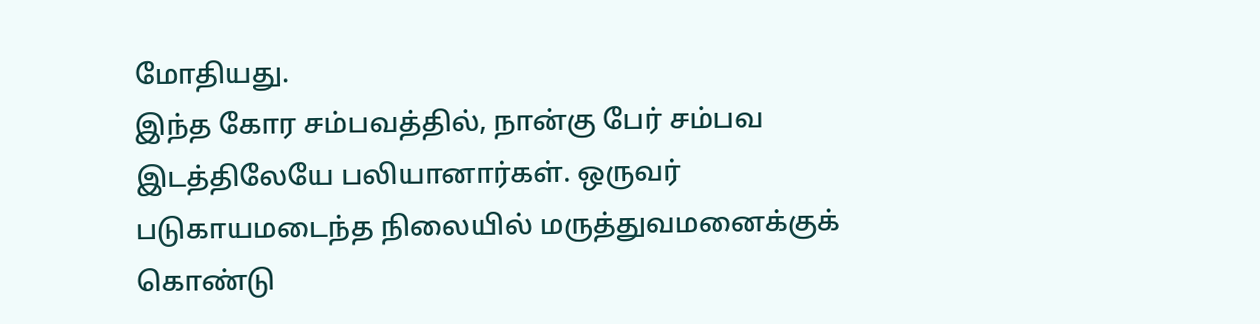மோதியது.
இந்த கோர சம்பவத்தில், நான்கு பேர் சம்பவ இடத்திலேயே பலியானார்கள். ஒருவர் படுகாயமடைந்த நிலையில் மருத்துவமனைக்குக் கொண்டு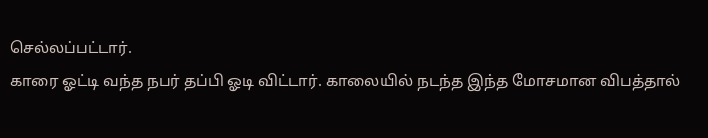செல்லப்பட்டார்.
காரை ஓட்டி வந்த நபர் தப்பி ஓடி விட்டார். காலையில் நடந்த இந்த மோசமான விபத்தால்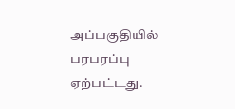அப்பகுதியில் பரபரப்பு ஏற்பட்டது.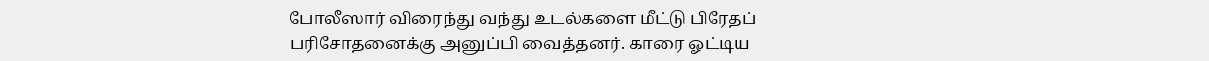போலீஸார் விரைந்து வந்து உடல்களை மீட்டு பிரேதப் பரிசோதனைக்கு அனுப்பி வைத்தனர். காரை ஓட்டிய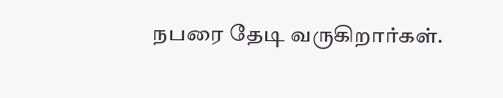நபரை தேடி வருகிறார்கள்.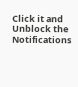Click it and Unblock the Notifications